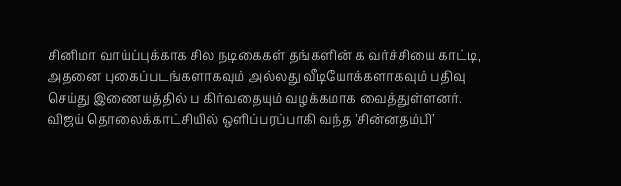சினிமா வாய்ப்புக்காக சில நடிகைகள் தங்களின் க வர்ச்சியை காட்டி, அதனை புகைப்படங்களாகவும் அல்லது வீடியோக்களாகவும் பதிவு செய்து இணையத்தில் ப கிர்வதையும் வழக்கமாக வைத்துள்ளனர்.
விஜய் தொலைக்காட்சியில் ஒளிப்பரப்பாகி வந்த ’சின்னதம்பி’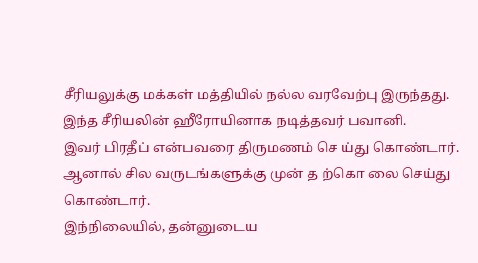சீரியலுக்கு மக்கள் மத்தியில் நல்ல வரவேற்பு இருந்தது. இந்த சீரியலின் ஹீரோயினாக நடித்தவர் பவானி.
இவர் பிரதீப் என்பவரை திருமணம் செ ய்து கொண்டார்.
ஆனால் சில வருடங்களுக்கு முன் த ற்கொ லை செய்து கொண்டார்.
இந்நிலையில், தன்னுடைய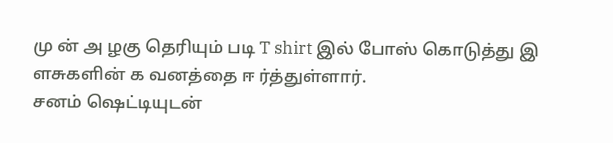மு ன் அ ழகு தெரியும் படி T shirt இல் போஸ் கொடுத்து இ ளசுகளின் க வனத்தை ஈ ர்த்துள்ளார்.
சனம் ஷெட்டியுடன்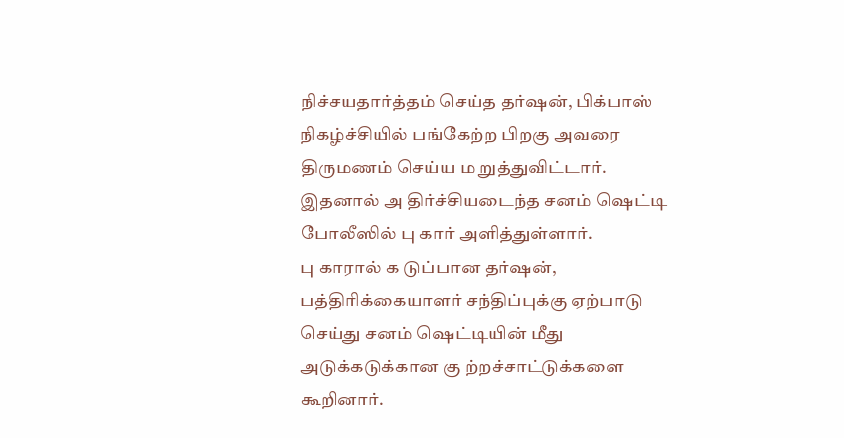நிச்சயதார்த்தம் செய்த தர்ஷன், பிக்பாஸ் நிகழ்ச்சியில் பங்கேற்ற பிறகு அவரை திருமணம் செய்ய ம றுத்துவிட்டார். இதனால் அ திர்ச்சியடைந்த சனம் ஷெட்டி போலீஸில் பு கார் அளித்துள்ளார்.
பு காரால் க டுப்பான தர்ஷன், பத்திரிக்கையாளர் சந்திப்புக்கு ஏற்பாடு செய்து சனம் ஷெட்டியின் மீது அடுக்கடுக்கான கு ற்றச்சாட்டுக்களை கூறினார்.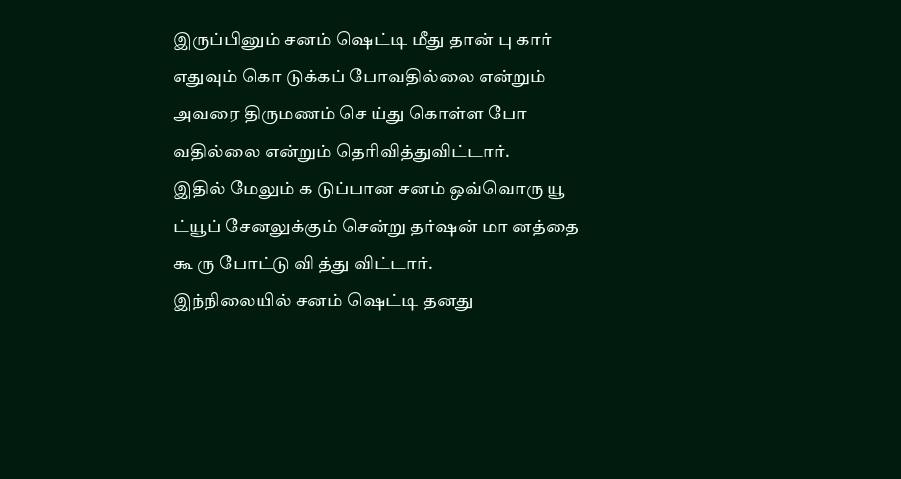இருப்பினும் சனம் ஷெட்டி மீது தான் பு கார் எதுவும் கொ டுக்கப் போவதில்லை என்றும் அவரை திருமணம் செ ய்து கொள்ள போ வதில்லை என்றும் தெரிவித்துவிட்டார்.
இதில் மேலும் க டுப்பான சனம் ஒவ்வொரு யூ ட்யூப் சேனலுக்கும் சென்று தர்ஷன் மா னத்தை கூ ரு போட்டு வி த்து விட்டார்.
இந்நிலையில் சனம் ஷெட்டி தனது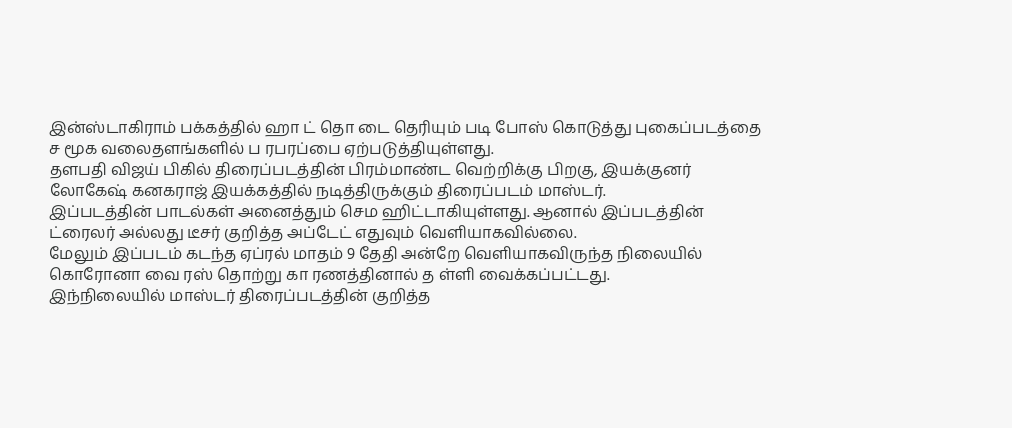இன்ஸ்டாகிராம் பக்கத்தில் ஹா ட் தொ டை தெரியும் படி போஸ் கொடுத்து புகைப்படத்தை ச மூக வலைதளங்களில் ப ரபரப்பை ஏற்படுத்தியுள்ளது.
தளபதி விஜய் பிகில் திரைப்படத்தின் பிரம்மாண்ட வெற்றிக்கு பிறகு, இயக்குனர் லோகேஷ் கனகராஜ் இயக்கத்தில் நடித்திருக்கும் திரைப்படம் மாஸ்டர்.
இப்படத்தின் பாடல்கள் அனைத்தும் செம ஹிட்டாகியுள்ளது. ஆனால் இப்படத்தின் ட்ரைலர் அல்லது டீசர் குறித்த அப்டேட் எதுவும் வெளியாகவில்லை.
மேலும் இப்படம் கடந்த ஏப்ரல் மாதம் 9 தேதி அன்றே வெளியாகவிருந்த நிலையில் கொரோனா வை ரஸ் தொற்று கா ரணத்தினால் த ள்ளி வைக்கப்பட்டது.
இந்நிலையில் மாஸ்டர் திரைப்படத்தின் குறித்த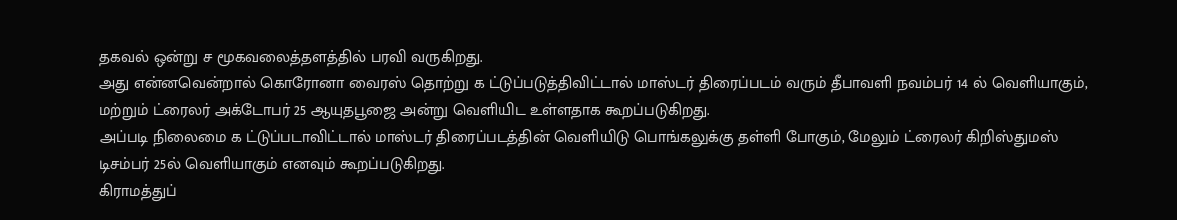தகவல் ஒன்று ச மூகவலைத்தளத்தில் பரவி வருகிறது.
அது என்னவென்றால் கொரோனா வைரஸ் தொற்று க ட்டுப்படுத்திவிட்டால் மாஸ்டர் திரைப்படம் வரும் தீபாவளி நவம்பர் 14 ல் வெளியாகும், மற்றும் ட்ரைலர் அக்டோபர் 25 ஆயுதபூஜை அன்று வெளியிட உள்ளதாக கூறப்படுகிறது.
அப்படி நிலைமை க ட்டுப்படாவிட்டால் மாஸ்டர் திரைப்படத்தின் வெளியிடு பொங்கலுக்கு தள்ளி போகும், மேலும் ட்ரைலர் கிறிஸ்துமஸ் டிசம்பர் 25ல் வெளியாகும் எனவும் கூறப்படுகிறது.
கிராமத்துப்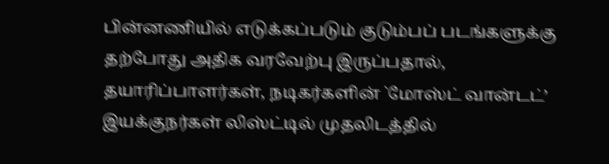பின்னணியில் எடுக்கப்படும் குடும்பப் படங்களுக்கு தற்போது அதிக வரவேற்பு இருப்பதால், தயாரிப்பாளர்கள், நடிகர்களின் `மோஸ்ட் வான்டட்’ இயக்குநர்கள் லிஸ்ட்டில் முதலிடத்தில்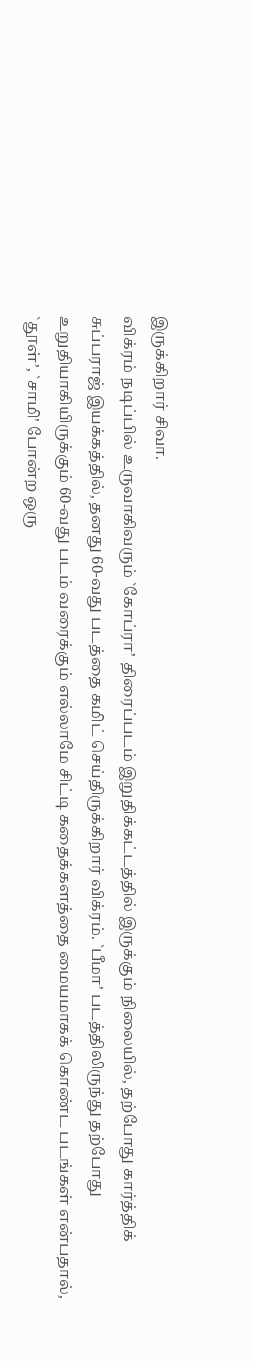இருக்கிறார் சிவா.
விக்ரம் நடிப்பில் உருவாகிவரும் `கோப்ரா’ திரைப்படம் இறுதிக்கட்டத்தில் இருக்கும் நிலையில், தற்போது கார்த்திக் சுப்பராஜ் இயக்கத்தில், தனது 60-வது படத்தை கமிட் செய்திருக்கிறார் விக்ரம். `பீமா’ படத்திலிருந்து தற்போது உறுதியாகியிருக்கும் 60-வது படம் வரைக்கும் எல்லாமே சிட்டி கதைக்களத்தை மையமாகக் கொண்ட படங்கள் என்பதால், `தூள்’, `சாமி’ போன்ற ஒரு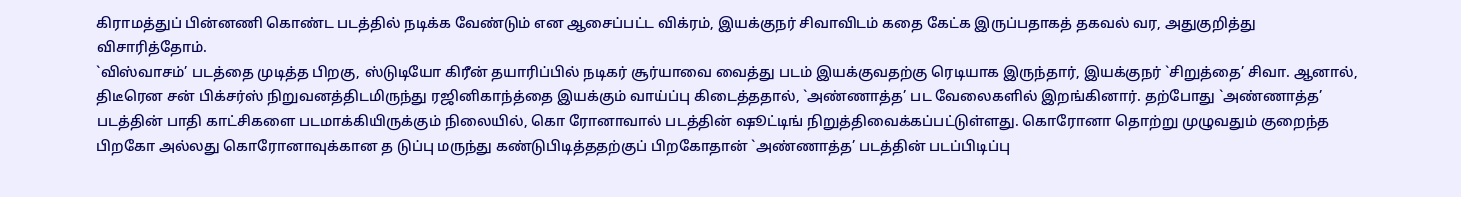கிராமத்துப் பின்னணி கொண்ட படத்தில் நடிக்க வேண்டும் என ஆசைப்பட்ட விக்ரம், இயக்குநர் சிவாவிடம் கதை கேட்க இருப்பதாகத் தகவல் வர, அதுகுறித்து விசாரித்தோம்.
`விஸ்வாசம்’ படத்தை முடித்த பிறகு, ஸ்டுடியோ கிரீன் தயாரிப்பில் நடிகர் சூர்யாவை வைத்து படம் இயக்குவதற்கு ரெடியாக இருந்தார், இயக்குநர் `சிறுத்தை’ சிவா. ஆனால், திடீரென சன் பிக்சர்ஸ் நிறுவனத்திடமிருந்து ரஜினிகாந்த்தை இயக்கும் வாய்ப்பு கிடைத்ததால், `அண்ணாத்த’ பட வேலைகளில் இறங்கினார். தற்போது `அண்ணாத்த’ படத்தின் பாதி காட்சிகளை படமாக்கியிருக்கும் நிலையில், கொ ரோனாவால் படத்தின் ஷூட்டிங் நிறுத்திவைக்கப்பட்டுள்ளது. கொரோனா தொற்று முழுவதும் குறைந்த பிறகோ அல்லது கொரோனாவுக்கான த டுப்பு மருந்து கண்டுபிடித்ததற்குப் பிறகோதான் `அண்ணாத்த’ படத்தின் படப்பிடிப்பு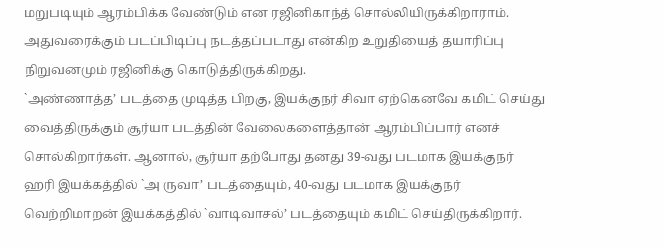மறுபடியும் ஆரம்பிக்க வேண்டும் என ரஜினிகாந்த் சொல்லியிருக்கிறாராம். அதுவரைக்கும் படப்பிடிப்பு நடத்தப்படாது என்கிற உறுதியைத் தயாரிப்பு நிறுவனமும் ரஜினிக்கு கொடுத்திருக்கிறது.
`அண்ணாத்த’ படத்தை முடித்த பிறகு, இயக்குநர் சிவா ஏற்கெனவே கமிட் செய்து வைத்திருக்கும் சூர்யா படத்தின் வேலைகளைத்தான் ஆரம்பிப்பார் எனச் சொல்கிறார்கள். ஆனால், சூர்யா தற்போது தனது 39-வது படமாக இயக்குநர் ஹரி இயக்கத்தில் `அ ருவா’ படத்தையும், 40-வது படமாக இயக்குநர் வெற்றிமாறன் இயக்கத்தில் `வாடிவாசல்’ படத்தையும் கமிட் செய்திருக்கிறார்.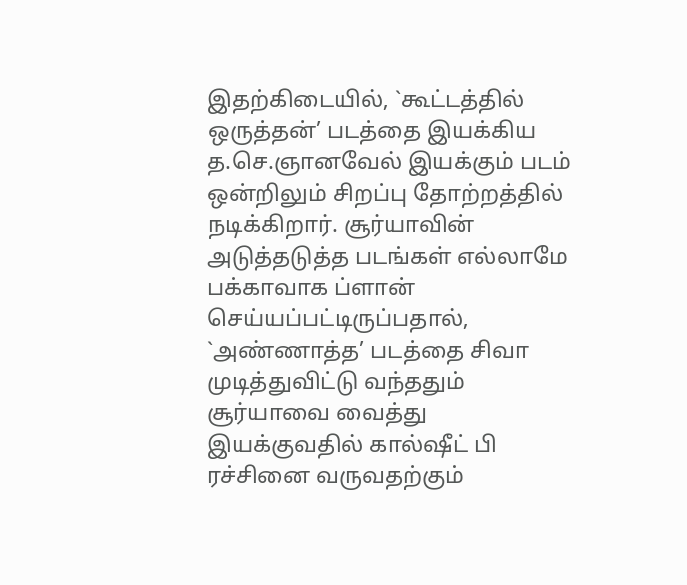இதற்கிடையில், `கூட்டத்தில் ஒருத்தன்’ படத்தை இயக்கிய த.செ.ஞானவேல் இயக்கும் படம் ஒன்றிலும் சிறப்பு தோற்றத்தில் நடிக்கிறார். சூர்யாவின் அடுத்தடுத்த படங்கள் எல்லாமே பக்காவாக ப்ளான் செய்யப்பட்டிருப்பதால், `அண்ணாத்த’ படத்தை சிவா முடித்துவிட்டு வந்ததும் சூர்யாவை வைத்து இயக்குவதில் கால்ஷீட் பி ரச்சினை வருவதற்கும்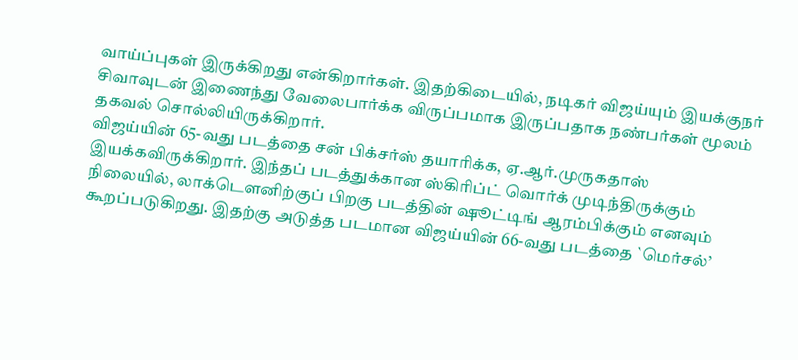வாய்ப்புகள் இருக்கிறது என்கிறார்கள். இதற்கிடையில், நடிகர் விஜய்யும் இயக்குநர் சிவாவுடன் இணைந்து வேலைபார்க்க விருப்பமாக இருப்பதாக நண்பர்கள் மூலம் தகவல் சொல்லியிருக்கிறார்.
விஜய்யின் 65-வது படத்தை சன் பிக்சர்ஸ் தயாரிக்க, ஏ.ஆர்.முருகதாஸ் இயக்கவிருக்கிறார். இந்தப் படத்துக்கான ஸ்கிரிப்ட் வொர்க் முடிந்திருக்கும் நிலையில், லாக்டெளனிற்குப் பிறகு படத்தின் ஷூட்டிங் ஆரம்பிக்கும் எனவும் கூறப்படுகிறது. இதற்கு அடுத்த படமான விஜய்யின் 66-வது படத்தை `மெர்சல்’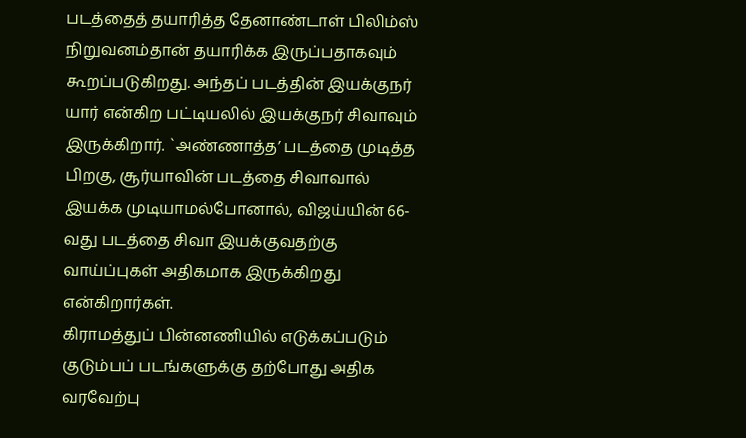படத்தைத் தயாரித்த தேனாண்டாள் பிலிம்ஸ் நிறுவனம்தான் தயாரிக்க இருப்பதாகவும் கூறப்படுகிறது. அந்தப் படத்தின் இயக்குநர் யார் என்கிற பட்டியலில் இயக்குநர் சிவாவும் இருக்கிறார். `அண்ணாத்த’ படத்தை முடித்த பிறகு, சூர்யாவின் படத்தை சிவாவால் இயக்க முடியாமல்போனால், விஜய்யின் 66-வது படத்தை சிவா இயக்குவதற்கு வாய்ப்புகள் அதிகமாக இருக்கிறது என்கிறார்கள்.
கிராமத்துப் பின்னணியில் எடுக்கப்படும் குடும்பப் படங்களுக்கு தற்போது அதிக வரவேற்பு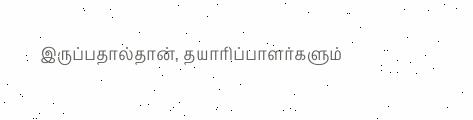இருப்பதால்தான், தயாரிப்பாளர்களும்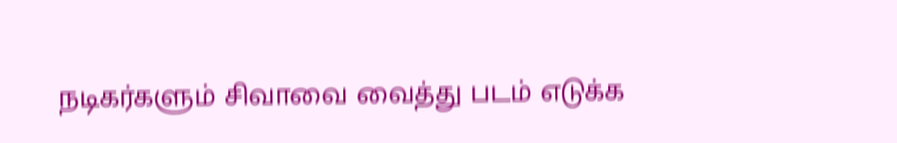நடிகர்களும் சிவாவை வைத்து படம் எடுக்க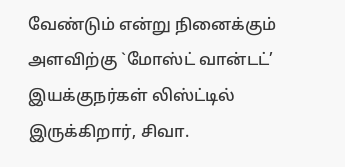வேண்டும் என்று நினைக்கும் அளவிற்கு `மோஸ்ட் வான்டட்’ இயக்குநர்கள் லிஸ்ட்டில் இருக்கிறார், சிவா.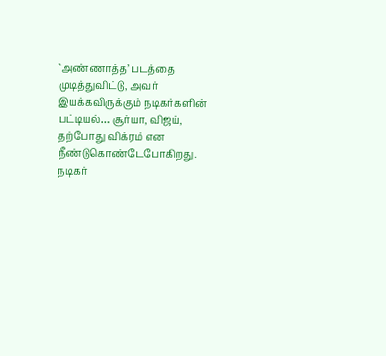`அண்ணாத்த’ படத்தை முடித்துவிட்டு, அவர் இயக்கவிருக்கும் நடிகர்களின் பட்டியல்… சூர்யா, விஜய், தற்போது விக்ரம் என நீண்டுகொண்டேபோகிறது.
நடிகர்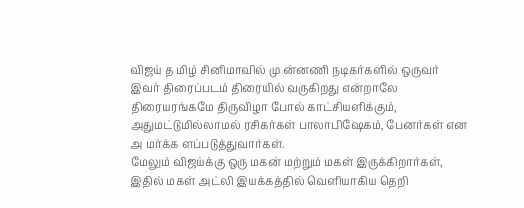விஜய் த மிழ் சினிமாவில் மு ன்னணி நடிகர்களில் ஒருவர் இவர் திரைப்படம் திரையில் வருகிறது என்றாலே திரையரங்கமே திருவிழா போல் காட்சியளிக்கும், அதுமட்டுமில்லாமல் ரசிகர்கள் பாலாபிஷேகம், பேனர்கள் என அ மர்க்க ளப்படுத்துவார்கள்.
மேலும் விஜய்க்கு ஒரு மகன் மற்றும் மகள் இருக்கிறார்கள், இதில் மகள் அட்லி இயக்கத்தில் வெளியாகிய தெறி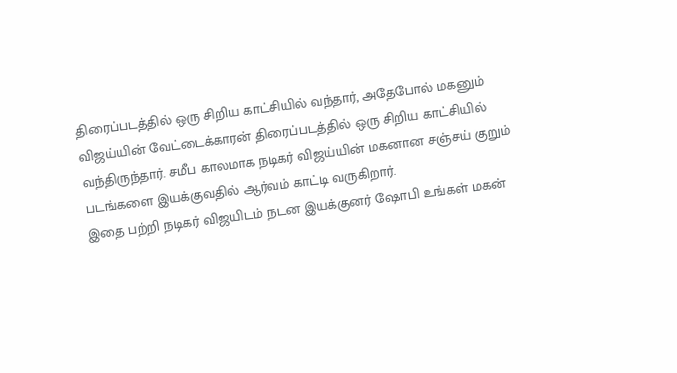திரைப்படத்தில் ஒரு சிறிய காட்சியில் வந்தார், அதேபோல் மகனும் விஜய்யின் வேட்டைக்காரன் திரைப்படத்தில் ஒரு சிறிய காட்சியில் வந்திருந்தார். சமீப காலமாக நடிகர் விஜய்யின் மகனான சஞ்சய் குறும் படங்களை இயக்குவதில் ஆர்வம் காட்டி வருகிறார்.
இதை பற்றி நடிகர் விஜயிடம் நடன இயக்குனர் ஷோபி உங்கள் மகன்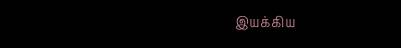இயக்கிய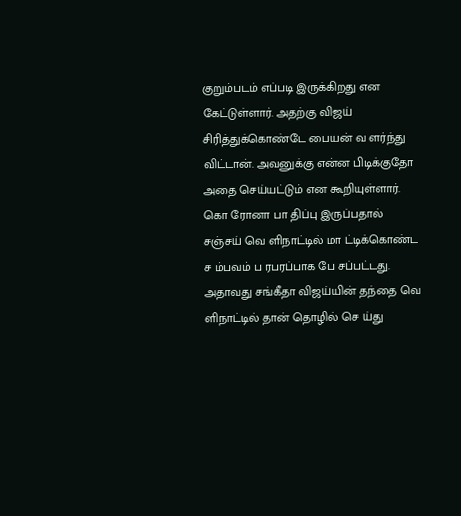குறும்படம் எப்படி இருக்கிறது என கேட்டுள்ளார். அதற்கு விஜய் சிரித்துக்கொண்டே பையன் வ ளர்ந்து விட்டான். அவனுக்கு என்ன பிடிக்குதோ அதை செய்யட்டும் என கூறியுள்ளார்.
கொ ரோனா பா திப்பு இருப்பதால் சஞ்சய் வெ ளிநாட்டில் மா ட்டிக்கொண்ட ச ம்பவம் ப ரபரப்பாக பே சப்பட்டது. அதாவது சங்கீதா விஜய்யின் தந்தை வெ ளிநாட்டில் தான் தொழில் செ ய்து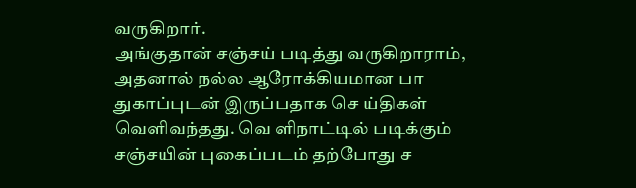வருகிறார்.
அங்குதான் சஞ்சய் படித்து வருகிறாராம், அதனால் நல்ல ஆரோக்கியமான பா துகாப்புடன் இருப்பதாக செ ய்திகள் வெளிவந்தது. வெ ளிநாட்டில் படிக்கும் சஞ்சயின் புகைப்படம் தற்போது ச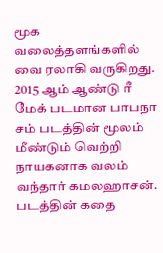மூக வலைத்தளங்களில் வை ரலாகி வருகிறது.
2015 ஆம் ஆண்டு ரீ மேக் படமான பாபநா சம் படத்தின் மூலம் மீண்டும் வெற்றி நாயகனாக வலம் வந்தார் கமலஹாசன். படத்தின் கதை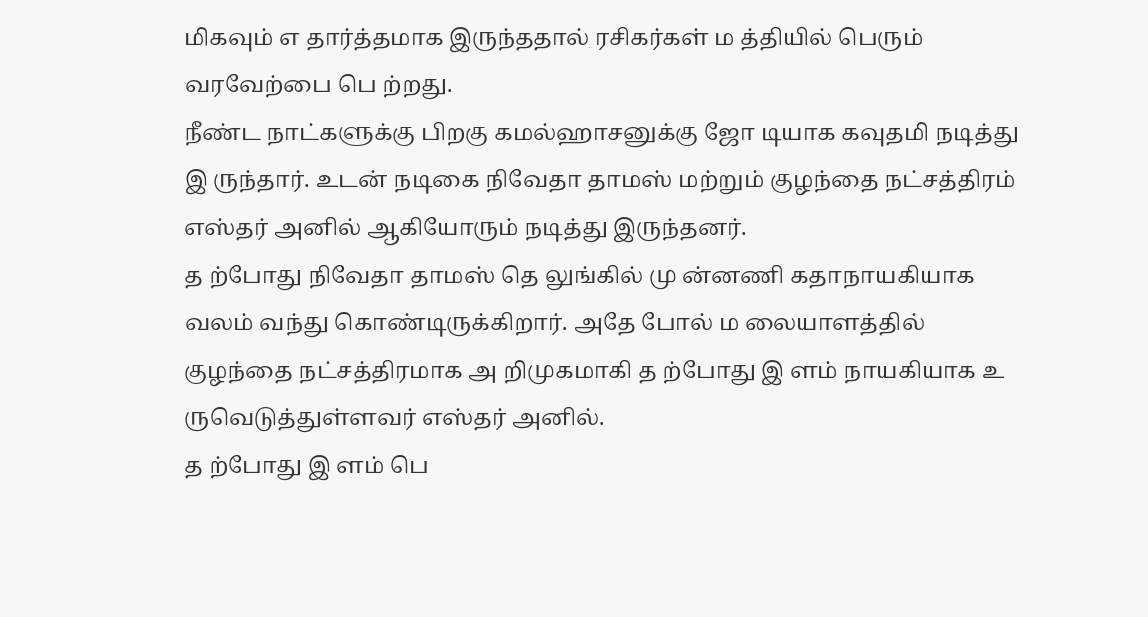மிகவும் எ தார்த்தமாக இருந்ததால் ரசிகர்கள் ம த்தியில் பெரும் வரவேற்பை பெ ற்றது.
நீண்ட நாட்களுக்கு பிறகு கமல்ஹாசனுக்கு ஜோ டியாக கவுதமி நடித்து இ ருந்தார். உடன் நடிகை நிவேதா தாமஸ் மற்றும் குழந்தை நட்சத்திரம் எஸ்தர் அனில் ஆகியோரும் நடித்து இருந்தனர்.
த ற்போது நிவேதா தாமஸ் தெ லுங்கில் மு ன்னணி கதாநாயகியாக வலம் வந்து கொண்டிருக்கிறார். அதே போல் ம லையாளத்தில் குழந்தை நட்சத்திரமாக அ றிமுகமாகி த ற்போது இ ளம் நாயகியாக உ ருவெடுத்துள்ளவர் எஸ்தர் அனில்.
த ற்போது இ ளம் பெ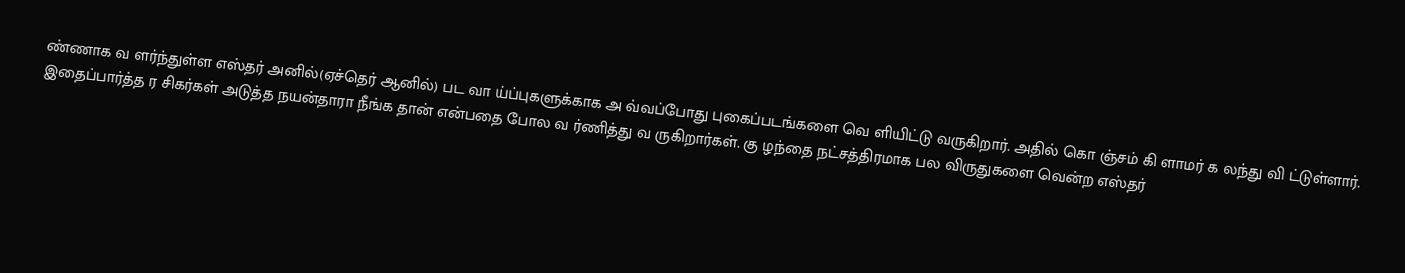ண்ணாக வ ளர்ந்துள்ள எஸ்தர் அனில்(ஏச்தெர் ஆனில்) பட வா ய்ப்புகளுக்காக அ வ்வப்போது புகைப்படங்களை வெ ளியிட்டு வருகிறார். அதில் கொ ஞ்சம் கி ளாமர் க லந்து வி ட்டுள்ளார்.
இதைப்பார்த்த ர சிகர்கள் அடுத்த நயன்தாரா நீங்க தான் என்பதை போல வ ர்ணித்து வ ருகிறார்கள். கு ழந்தை நட்சத்திரமாக பல விருதுகளை வென்ற எஸ்தர்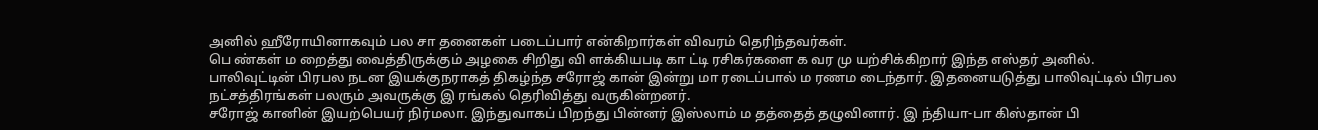அனில் ஹீரோயினாகவும் பல சா தனைகள் படைப்பார் என்கிறார்கள் விவரம் தெரிந்தவர்கள்.
பெ ண்கள் ம றைத்து வைத்திருக்கும் அழகை சிறிது வி ளக்கியபடி கா ட்டி ரசிகர்களை க வர மு யற்சிக்கிறார் இந்த எஸ்தர் அனில்.
பாலிவுட்டின் பிரபல நடன இயக்குநராகத் திகழ்ந்த சரோஜ் கான் இன்று மா ரடைப்பால் ம ரணம டைந்தார். இதனையடுத்து பாலிவுட்டில் பிரபல நட்சத்திரங்கள் பலரும் அவருக்கு இ ரங்கல் தெரிவித்து வருகின்றனர்.
சரோஜ் கானின் இயற்பெயர் நிர்மலா. இந்துவாகப் பிறந்து பின்னர் இஸ்லாம் ம தத்தைத் தழுவினார். இ ந்தியா-பா கிஸ்தான் பி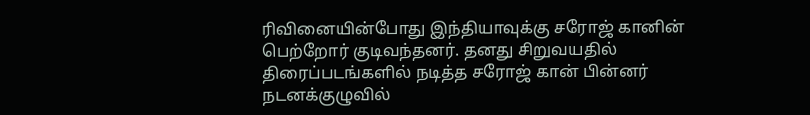ரிவினையின்போது இந்தியாவுக்கு சரோஜ் கானின் பெற்றோர் குடிவந்தனர். தனது சிறுவயதில் திரைப்படங்களில் நடித்த சரோஜ் கான் பின்னர் நடனக்குழுவில்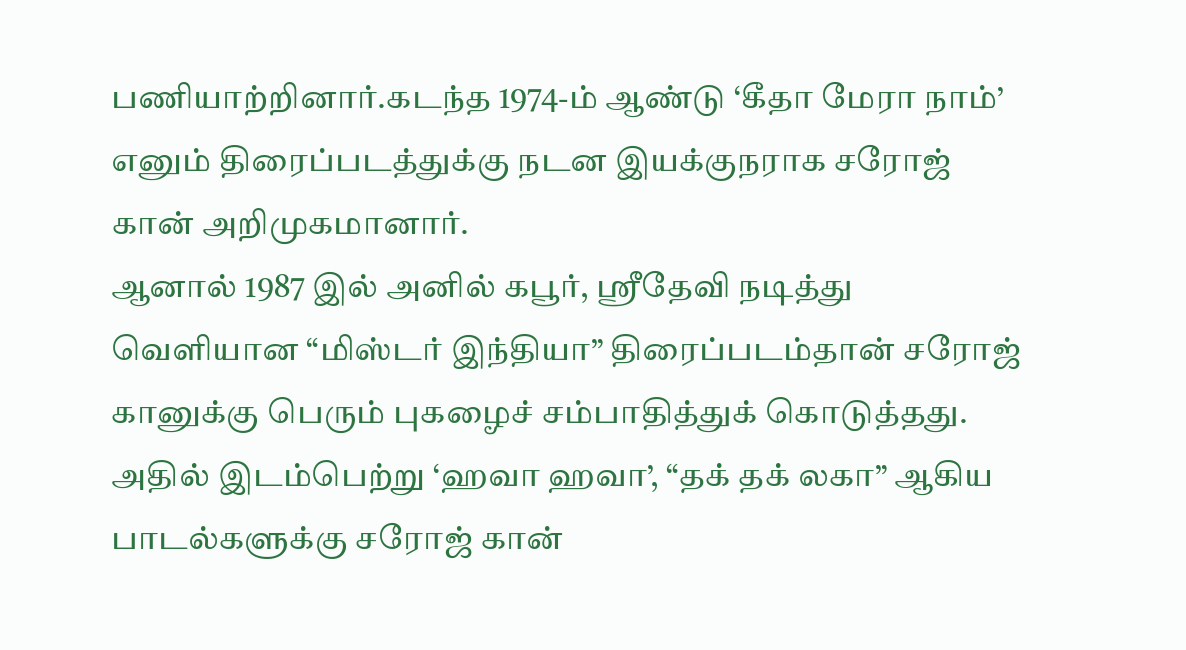பணியாற்றினார்.கடந்த 1974-ம் ஆண்டு ‘கீதா மேரா நாம்’ எனும் திரைப்படத்துக்கு நடன இயக்குநராக சரோஜ் கான் அறிமுகமானார்.
ஆனால் 1987 இல் அனில் கபூர், ஸ்ரீதேவி நடித்து வெளியான “மிஸ்டர் இந்தியா” திரைப்படம்தான் சரோஜ் கானுக்கு பெரும் புகழைச் சம்பாதித்துக் கொடுத்தது. அதில் இடம்பெற்று ‘ஹவா ஹவா’, “தக் தக் லகா” ஆகிய பாடல்களுக்கு சரோஜ் கான்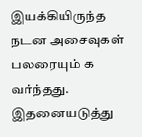இயக்கியிருந்த நடன அசைவுகள் பலரையும் க வர்ந்தது. இதனையடுத்து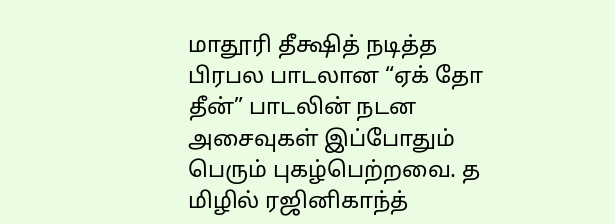மாதூரி தீக்ஷித் நடித்த பிரபல பாடலான “ஏக் தோ தீன்” பாடலின் நடன அசைவுகள் இப்போதும் பெரும் புகழ்பெற்றவை. த மிழில் ரஜினிகாந்த்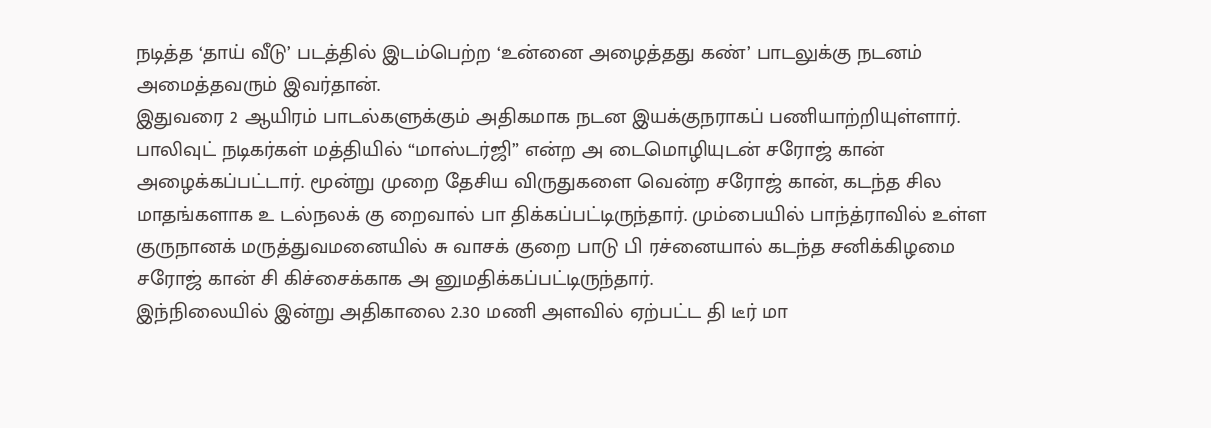நடித்த ‘தாய் வீடு’ படத்தில் இடம்பெற்ற ‘உன்னை அழைத்தது கண்’ பாடலுக்கு நடனம் அமைத்தவரும் இவர்தான்.
இதுவரை 2 ஆயிரம் பாடல்களுக்கும் அதிகமாக நடன இயக்குநராகப் பணியாற்றியுள்ளார். பாலிவுட் நடிகர்கள் மத்தியில் “மாஸ்டர்ஜி” என்ற அ டைமொழியுடன் சரோஜ் கான் அழைக்கப்பட்டார். மூன்று முறை தேசிய விருதுகளை வென்ற சரோஜ் கான், கடந்த சில மாதங்களாக உ டல்நலக் கு றைவால் பா திக்கப்பட்டிருந்தார். மும்பையில் பாந்த்ராவில் உள்ள குருநானக் மருத்துவமனையில் சு வாசக் குறை பாடு பி ரச்னையால் கடந்த சனிக்கிழமை சரோஜ் கான் சி கிச்சைக்காக அ னுமதிக்கப்பட்டிருந்தார்.
இந்நிலையில் இன்று அதிகாலை 2.30 மணி அளவில் ஏற்பட்ட தி டீர் மா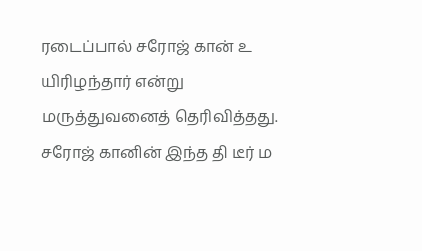ரடைப்பால் சரோஜ் கான் உ யிரிழந்தார் என்று மருத்துவனைத் தெரிவித்தது. சரோஜ் கானின் இந்த தி டீர் ம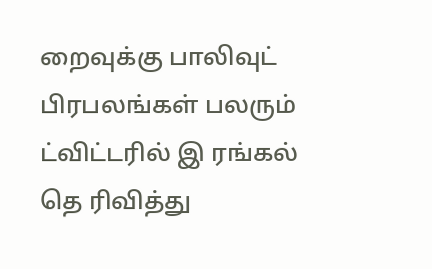றைவுக்கு பாலிவுட் பிரபலங்கள் பலரும் ட்விட்டரில் இ ரங்கல் தெ ரிவித்து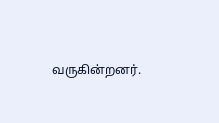வருகின்றனர்.